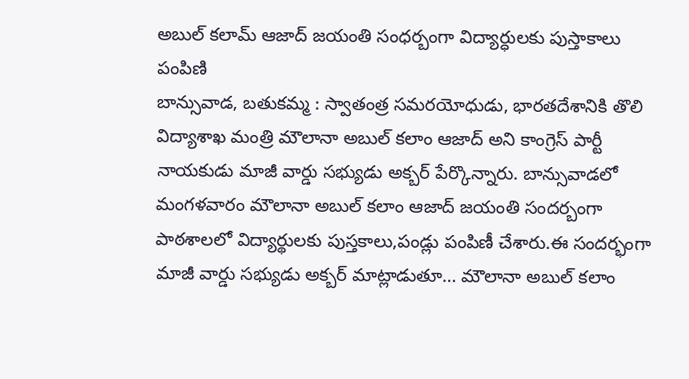అబుల్ కలామ్ ఆజాద్ జయంతి సంధర్బంగా విద్యార్ధులకు పుస్తాకాలు పంపిణి
బాన్సువాడ, బతుకమ్మ : స్వాతంత్ర సమరయోధుడు, భారతదేశానికి తొలి విద్యాశాఖ మంత్రి మౌలానా అబుల్ కలాం ఆజాద్ అని కాంగ్రెస్ పార్టీ నాయకుడు మాజీ వార్డు సభ్యుడు అక్బర్ పేర్కొన్నారు. బాన్సువాడలో మంగళవారం మౌలానా అబుల్ కలాం ఆజాద్ జయంతి సందర్బంగా పాఠశాలలో విద్యార్థులకు పుస్తకాలు,పండ్లు పంపిణీ చేశారు.ఈ సందర్భంగా మాజీ వార్డు సభ్యుడు అక్బర్ మాట్లాడుతూ… మౌలానా అబుల్ కలాం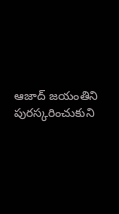ఆజాద్ జయంతిని పురస్కరించుకుని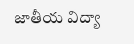జాతీయ విద్యా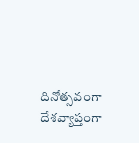దినోత్సవంగా దేశవ్యాప్తంగా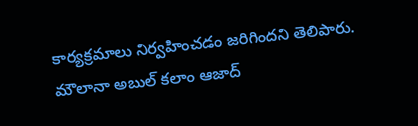కార్యక్రమాలు నిర్వహించడం జరిగిందని తెలిపారు. మౌలానా అబుల్ కలాం ఆజాద్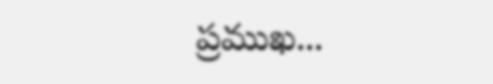ప్రముఖ...